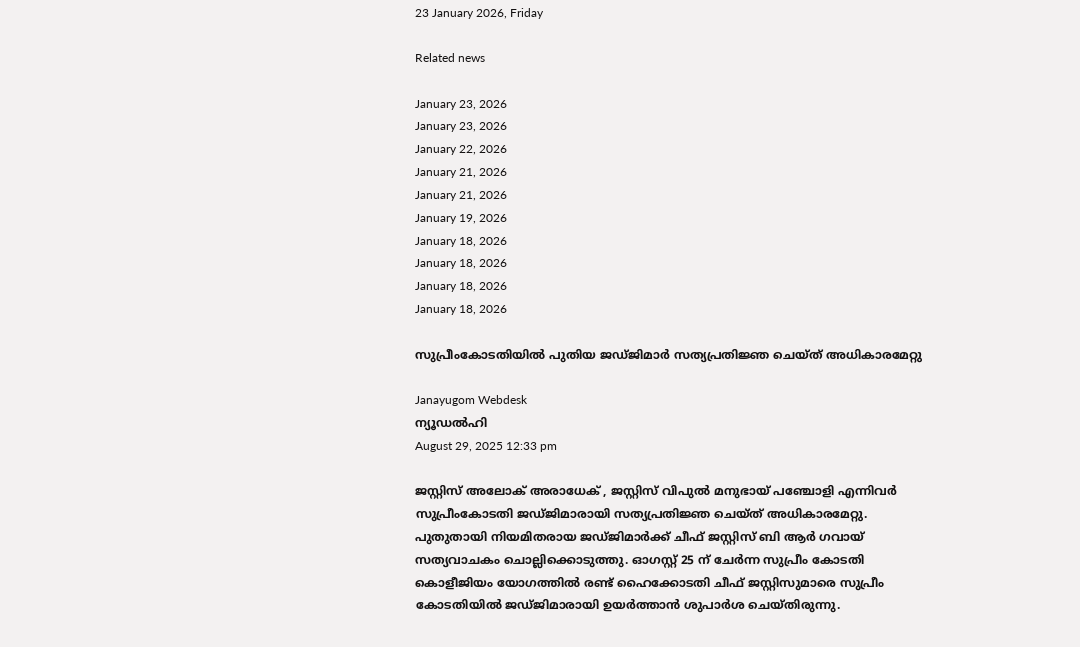23 January 2026, Friday

Related news

January 23, 2026
January 23, 2026
January 22, 2026
January 21, 2026
January 21, 2026
January 19, 2026
January 18, 2026
January 18, 2026
January 18, 2026
January 18, 2026

സുപ്രീംകോടതിയിൽ പുതിയ ജഡ്ജിമാർ സത്യപ്രതിജ്ഞ ചെയ്ത് അധികാരമേറ്റു

Janayugom Webdesk
ന്യൂഡൽഹി
August 29, 2025 12:33 pm

ജസ്റ്റിസ് അലോക് അരാധേക് , ജസ്റ്റിസ് വിപുൽ മനുഭായ് പഞ്ചോളി എന്നിവർ സുപ്രീംകോടതി ജഡ്ജിമാരായി സത്യപ്രതിജ്ഞ ചെയ്ത് അധികാരമേറ്റു. പുതുതായി നിയമിതരായ ജഡ്ജിമാർക്ക് ചീഫ് ജസ്റ്റിസ് ബി ആർ ഗവായ് സത്യവാചകം ചൊല്ലിക്കൊടുത്തു. ഓഗസ്റ്റ് 25 ന് ചേർന്ന സുപ്രീം കോടതി കൊളീജിയം യോഗത്തിൽ രണ്ട് ഹൈക്കോടതി ചീഫ് ജസ്റ്റിസുമാരെ സുപ്രീം കോടതിയിൽ ജഡ്ജിമാരായി ഉയർത്താൻ ശുപാർശ ചെയ്തിരുന്നു.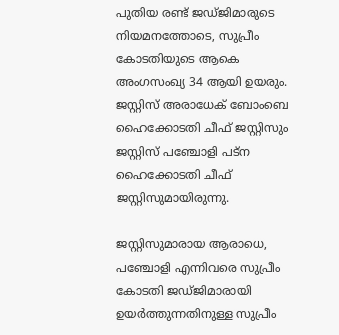പുതിയ രണ്ട് ജഡ്ജിമാരുടെ നിയമനത്തോടെ, സുപ്രീം കോടതിയുടെ ആകെ അംഗസംഖ്യ 34 ആയി ഉയരും. ജസ്റ്റിസ് അരാധേക് ബോംബെ ഹൈക്കോടതി ചീഫ് ജസ്റ്റിസും ജസ്റ്റിസ് പഞ്ചോളി പട്ന ഹൈക്കോടതി ചീഫ് ജസ്റ്റിസുമായിരുന്നു.

ജസ്റ്റിസുമാരായ ആരാധെ, പഞ്ചോളി എന്നിവരെ സുപ്രീം കോടതി ജഡ്ജിമാരായി ഉയർത്തുന്നതിനുള്ള സുപ്രീം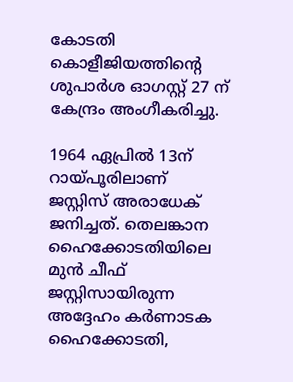കോടതി കൊളീജിയത്തിന്റെ ശുപാർശ ഓഗസ്റ്റ് 27 ന് കേന്ദ്രം അംഗീകരിച്ചു.

1964 ഏപ്രിൽ 13ന് റായ്പൂരിലാണ് ജസ്റ്റിസ് അരാധേക് ജനിച്ചത്. തെലങ്കാന ഹൈക്കോടതിയിലെ മുൻ ചീഫ് ജസ്റ്റിസായിരുന്ന അദ്ദേഹം കർണാടക ഹൈക്കോടതി,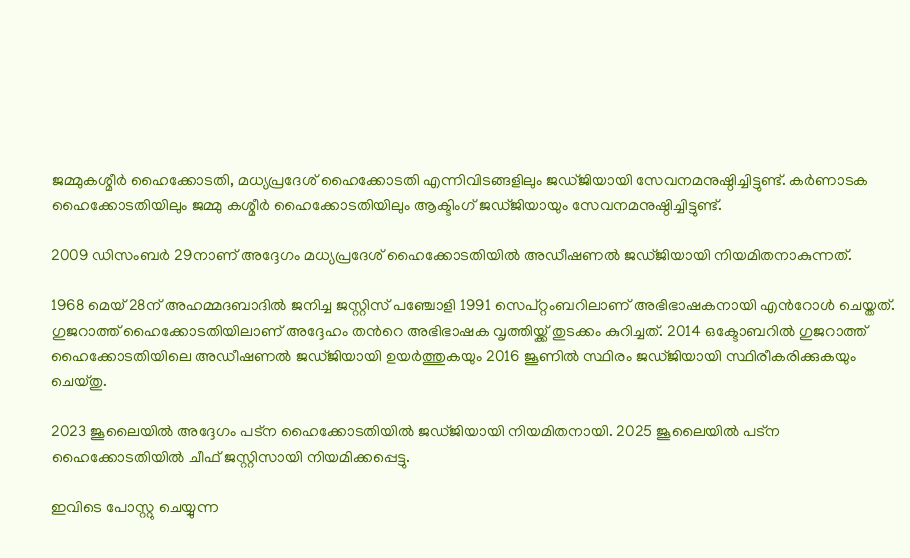ജമ്മുകശ്മീർ ഹൈക്കോടതി, മധ്യപ്രദേശ് ഹൈക്കോടതി എന്നിവിടങ്ങളിലും ജഡ്ജിയായി സേവനമനുഷ്ഠിച്ചിട്ടുണ്ട്. കർണാടക ഹൈക്കോടതിയിലും ജമ്മു കശ്മീർ ഹൈക്കോടതിയിലും ആക്ടിംഗ് ജഡ്ജിയായും സേവനമനുഷ്ഠിച്ചിട്ടുണ്ട്.

2009 ഡിസംബർ 29നാണ് അദ്ദേഗം മധ്യപ്രദേശ് ഹൈക്കോടതിയിൽ അഡീഷണൽ ജഡ്ജിയായി നിയമിതനാകുന്നത്.

1968 മെയ് 28ന് അഹമ്മദബാദിൽ ജനിച്ച ജസ്റ്റിസ് പഞ്ചോളി 1991 സെപ്റ്റംബറിലാണ് അഭിഭാഷകനായി എൻറോൾ ചെയ്തത്. ഗുജറാത്ത് ഹൈക്കോടതിയിലാണ് അദ്ദേഹം തൻറെ അഭിഭാഷക വൃത്തിയ്ക്ക് തുടക്കം കുറിച്ചത്. 2014 ഒക്ടോബറിൽ ഗുജറാത്ത് ഹൈക്കോടതിയിലെ അഡീഷണൽ ജഡ്ജിയായി ഉയർത്തുകയും 2016 ജൂണിൽ സ്ഥിരം ജഡ്ജിയായി സ്ഥിരീകരിക്കുകയും ചെയ്തു.

2023 ജൂലൈയിൽ അദ്ദേഗം പട്ന ഹൈക്കോടതിയിൽ ജഡ്ജിയായി നിയമിതനായി. 2025 ജൂലൈയിൽ പട്ന ഹൈക്കോടതിയിൽ ചീഫ് ജസ്റ്റിസായി നിയമിക്കപ്പെട്ടു.

ഇവിടെ പോസ്റ്റു ചെയ്യുന്ന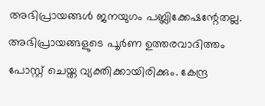അഭിപ്രായങ്ങള്‍ ജനയുഗം പബ്ലിക്കേഷന്റേതല്ല. അഭിപ്രായങ്ങളുടെ പൂര്‍ണ ഉത്തരവാദിത്തം പോസ്റ്റ് ചെയ്ത വ്യക്തിക്കായിരിക്കും. കേന്ദ്ര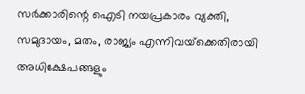സര്‍ക്കാരിന്റെ ഐടി നയപ്രകാരം വ്യക്തി, സമുദായം, മതം, രാജ്യം എന്നിവയ്‌ക്കെതിരായി അധിക്ഷേപങ്ങളും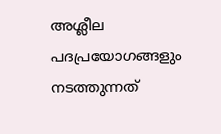അശ്ലീല പദപ്രയോഗങ്ങളും നടത്തുന്നത്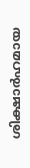ശിക്ഷാര്‍ഹമായ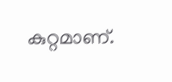കുറ്റമാണ്.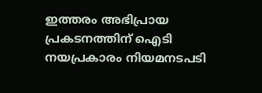ഇത്തരം അഭിപ്രായ പ്രകടനത്തിന് ഐടി നയപ്രകാരം നിയമനടപടി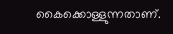കൈക്കൊള്ളുന്നതാണ്.